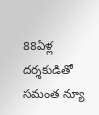88ఏళ్ల దర్శకుడితో సమంత న్యూ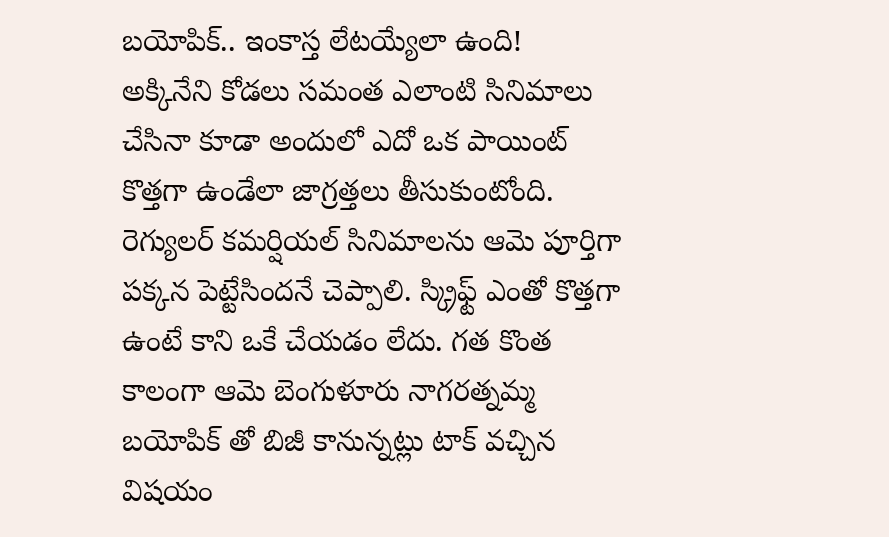బయోపిక్.. ఇంకాస్త లేటయ్యేలా ఉంది!
అక్కినేని కోడలు సమంత ఎలాంటి సినిమాలు చేసినా కూడా అందులో ఎదో ఒక పాయింట్ కొత్తగా ఉండేలా జాగ్రత్తలు తీసుకుంటోంది. రెగ్యులర్ కమర్షియల్ సినిమాలను ఆమె పూర్తిగా పక్కన పెట్టేసిందనే చెప్పాలి. స్క్రిఫ్ట్ ఎంతో కొత్తగా ఉంటే కాని ఒకే చేయడం లేదు. గత కొంత కాలంగా ఆమె బెంగుళూరు నాగరత్నమ్మ బయోపిక్ తో బిజీ కానున్నట్లు టాక్ వచ్చిన విషయం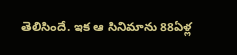తెలిసిందే. ఇక ఆ సినిమాను 88ఏళ్ల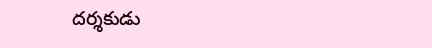దర్శకుడు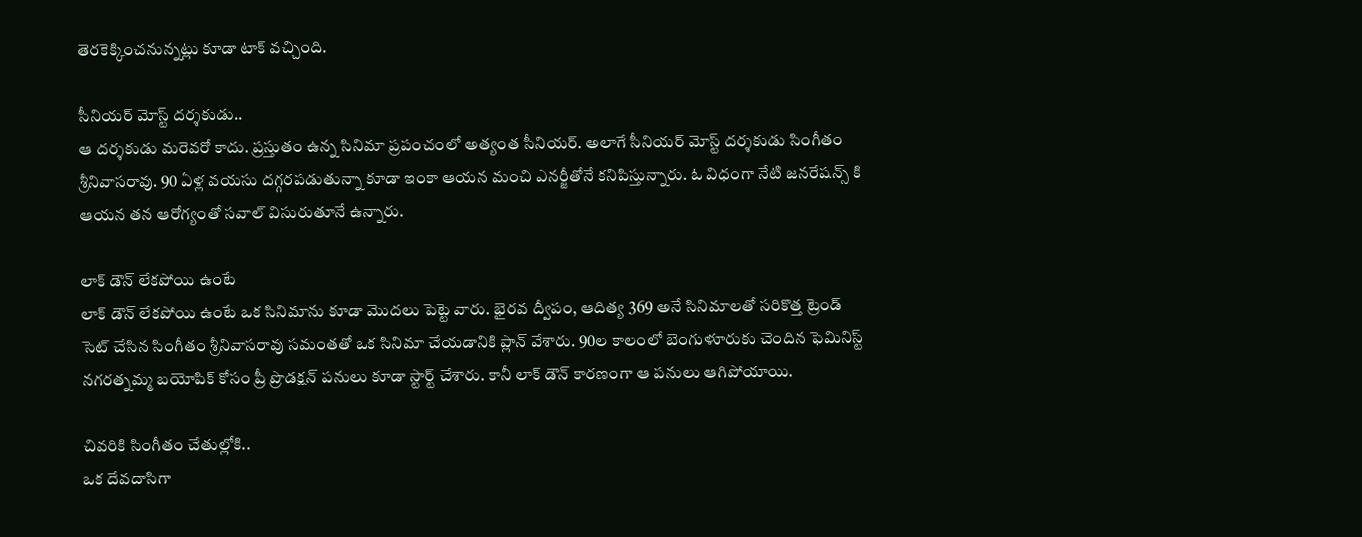తెరకెక్కించనున్నట్లు కూడా టాక్ వచ్చింది.

సీనియర్ మోస్ట్ దర్శకుడు..
ఆ దర్శకుడు మరెవరో కాదు. ప్రస్తుతం ఉన్న సినిమా ప్రపంచంలో అత్యంత సీనియర్. అలాగే సీనియర్ మోస్ట్ దర్శకుడు సింగీతం శ్రీనివాసరావు. 90 ఏళ్ల వయసు దగ్గరపడుతున్నా కూడా ఇంకా ఆయన మంచి ఎనర్జీతోనే కనిపిస్తున్నారు. ఓ విధంగా నేటి జనరేషన్స్ కి ఆయన తన ఆరోగ్యంతో సవాల్ విసురుతూనే ఉన్నారు.

లాక్ డౌన్ లేకపోయి ఉంటే
లాక్ డౌన్ లేకపోయి ఉంటే ఒక సినిమాను కూడా మొదలు పెట్టె వారు. భైరవ ద్వీపం, ఆదిత్య 369 అనే సినిమాలతో సరికొత్త ట్రెండ్ సెట్ చేసిన సింగీతం శ్రీనివాసరావు సమంతతో ఒక సినిమా చేయడానికి ప్లాన్ వేశారు. 90ల కాలంలో బెంగుళూరుకు చెందిన ఫెమినిస్ట్ నగరత్నమ్మ బయోపిక్ కోసం ప్రీ ప్రొడక్షన్ పనులు కూడా స్టార్ట్ చేశారు. కానీ లాక్ డౌన్ కారణంగా ఆ పనులు ఆగిపోయాయి.

చివరికి సింగీతం చేతుల్లోకి..
ఒక దేవదాసిగా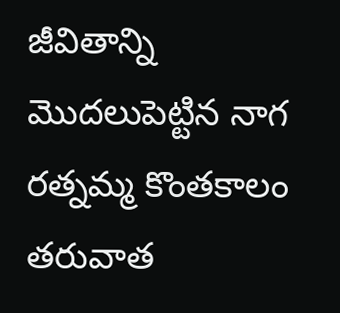జీవితాన్ని మొదలుపెట్టిన నాగ రత్నమ్మ కొంతకాలం తరువాత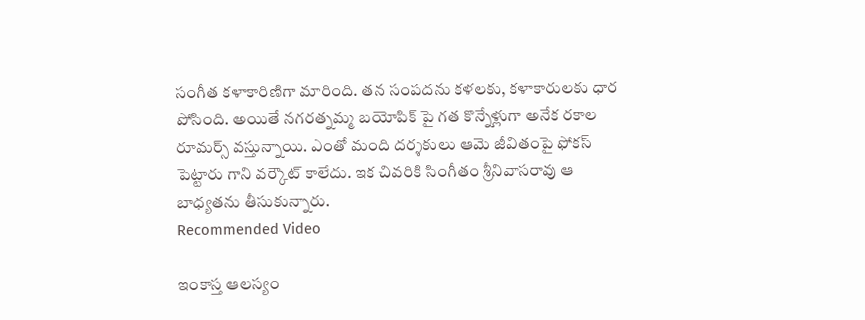సంగీత కళాకారిణిగా మారింది. తన సంపదను కళలకు, కళాకారులకు ధార పోసింది. అయితే నగరత్నమ్మ బయోపిక్ పై గత కొన్నేళ్లుగా అనేక రకాల రూమర్స్ వస్తున్నాయి. ఎంతో మంది దర్శకులు ఆమె జీవితంపై ఫోకస్ పెట్టారు గాని వర్కౌట్ కాలేదు. ఇక చివరికి సింగీతం శ్రీనివాసరావు ఆ బాధ్యతను తీసుకున్నారు.
Recommended Video

ఇంకాస్త ఆలస్యం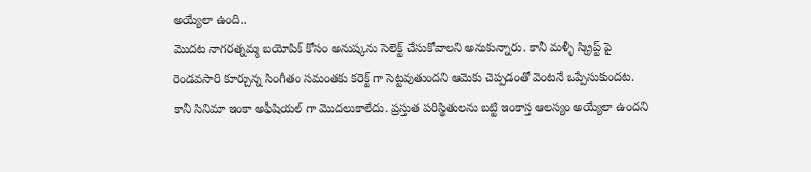అయ్యేలా ఉంది..
మొదట నాగరత్నమ్మ బయోపిక్ కోసం అనుష్కను సెలెక్ట్ చేసుకోవాలని అనుకున్నారు. కానీ మళ్ళీ స్క్రిప్ట్ పై రెండవసారి కూర్చున్న సింగీతం సమంతకు కరెక్ట్ గా సెట్టవుతుందని ఆమెకు చెప్పడంతో వెంటనే ఒప్పేసుకుందట. కానీ సినిమా ఇంకా అఫీషియల్ గా మొదలుకాలేదు. ప్రస్తుత పరిస్థితులను బట్టి ఇంకాస్త ఆలస్యం అయ్యేలా ఉందని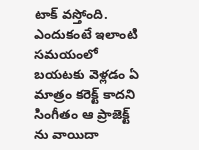టాక్ వస్తోంది. ఎందుకంటే ఇలాంటి సమయంలో బయటకు వెళ్లడం ఏ మాత్రం కరెక్ట్ కాదని సింగీతం ఆ ప్రాజెక్ట్ ను వాయిదా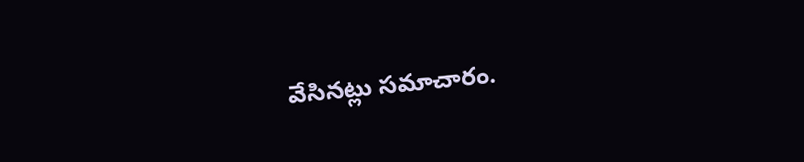వేసినట్లు సమాచారం.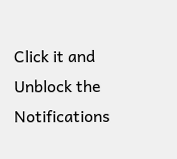Click it and Unblock the Notifications